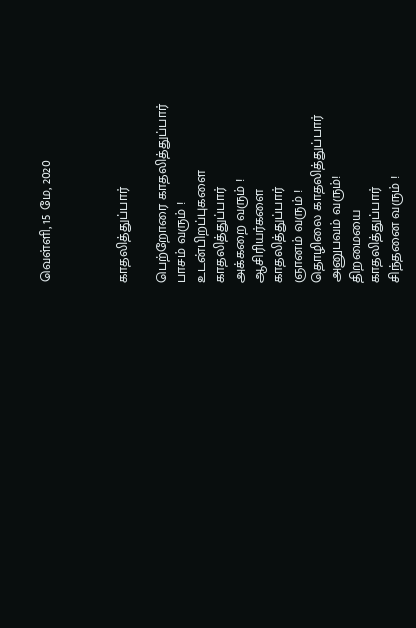வெள்ளி, 15 மே, 2020



காதலித்துப்பார்

பெற்றோரை காதலித்துப்பார்
பாசம் வரும் !
உடன்பிறப்புகளை
காதலித்துப்பார்
அக்கறை வரும் !
ஆசிரியர்களை
காதலித்துப்பார்
ஞானம் வரும் !
தொழிலை காதலித்துப்பார்
அனுபவம் வரும்!
திறமையை
காதலித்துப்பார்
சிந்தனை வரும் !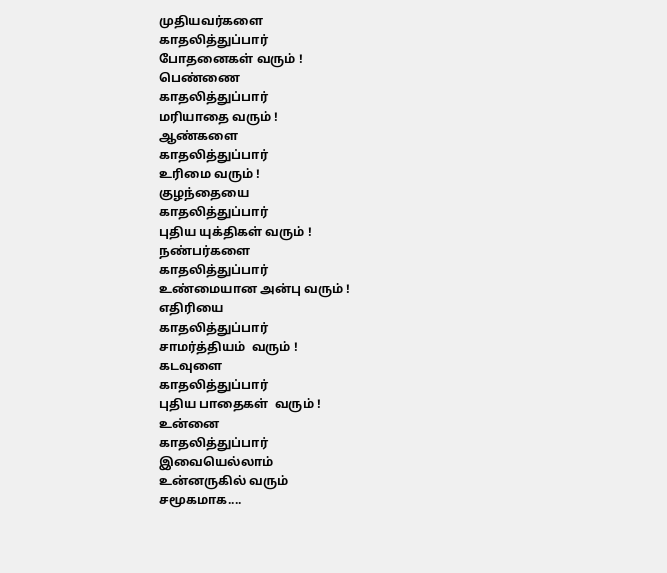முதியவர்களை
காதலித்துப்பார்
போதனைகள் வரும் !
பெண்ணை
காதலித்துப்பார்
மரியாதை வரும் !
ஆண்களை
காதலித்துப்பார்
உரிமை வரும் !
குழந்தையை
காதலித்துப்பார்
புதிய யுக்திகள் வரும் !
நண்பர்களை
காதலித்துப்பார்
உண்மையான அன்பு வரும் !
எதிரியை
காதலித்துப்பார்
சாமர்த்தியம்  வரும் !
கடவுளை
காதலித்துப்பார்
புதிய பாதைகள்  வரும் !
உன்னை
காதலித்துப்பார்
இவையெல்லாம்
உன்னருகில் வரும்
சமூகமாக....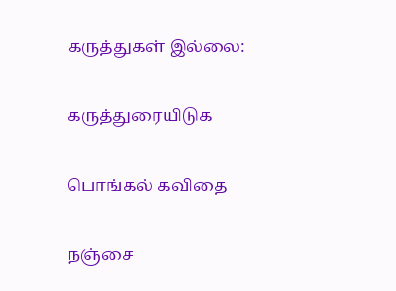கருத்துகள் இல்லை:

கருத்துரையிடுக

பொங்கல் கவிதை

நஞ்சை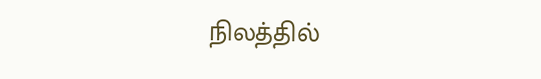நிலத்தில்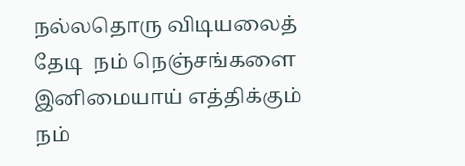நல்லதொரு விடியலைத் தேடி  நம் நெஞ்சங்களை இனிமையாய் எத்திக்கும் நம்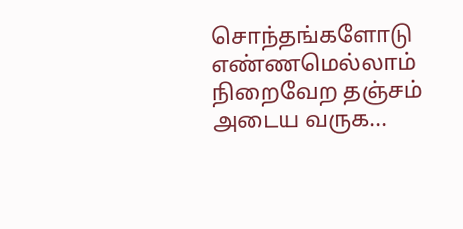சொந்தங்களோடு எண்ணமெல்லாம் நிறைவேற தஞ்சம் அடைய வருக...